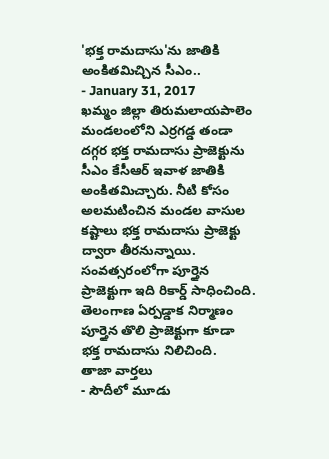'భక్త రామదాసు'ను జాతికి అంకితమిచ్చిన సీఎం..
- January 31, 2017
ఖమ్మం జిల్లా తిరుమలాయపాలెం మండలంలోని ఎర్రగడ్డ తండా దగ్గర భక్త రామదాసు ప్రాజెక్టును సీఎం కేసీఆర్ ఇవాళ జాతికి అంకితమిచ్చారు. నీటి కోసం అలమటించిన మండల వాసుల కష్టాలు భక్త రామదాసు ప్రాజెక్టు ద్వారా తీరనున్నాయి. సంవత్సరంలోగా పూర్తైన ప్రాజెక్టుగా ఇది రికార్డ్ సాధించింది. తెలంగాణ ఏర్పడ్డాక నిర్మాణం పూర్తైన తొలి ప్రాజెక్టుగా కూడా భక్త రామదాసు నిలిచింది.
తాజా వార్తలు
- సౌదీలో మూడు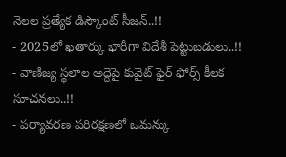నెలల ప్రత్యేక డిస్కౌంట్ సీజన్..!!
- 2025లో ఖతార్కు భారీగా విదేశీ పెట్టుబడులు..!!
- వాణిజ్య స్థలాల అద్దెపై కువైట్ ఫైర్ ఫోర్స్ కీలక సూచనలు..!!
- పర్యావరణ పరిరక్షణలో ఒమన్కు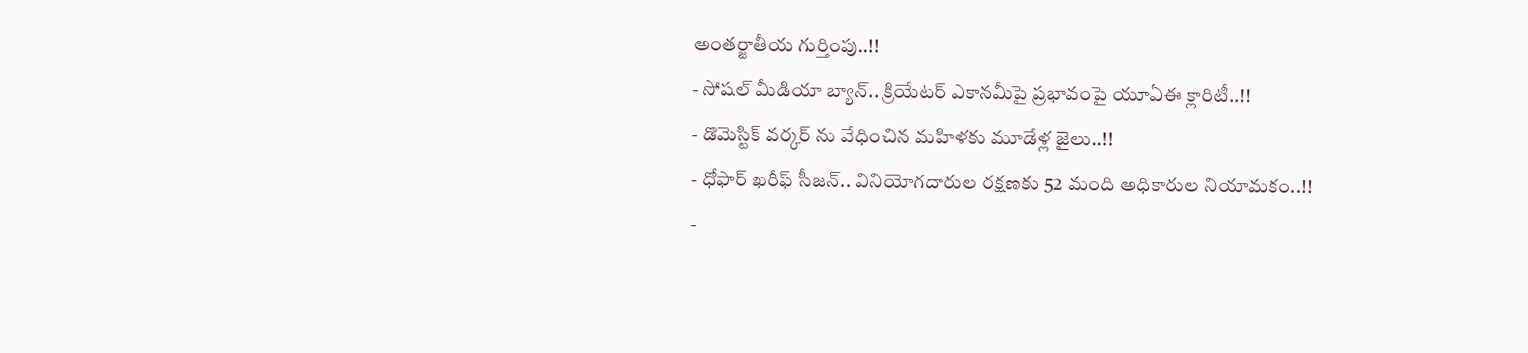అంతర్జాతీయ గుర్తింపు..!!
- సోషల్ మీడియా బ్యాన్.. క్రియేటర్ ఎకానమీపై ప్రభావంపై యూఏఈ క్లారిటీ..!!
- డొమెస్టిక్ వర్కర్ ను వేధించిన మహిళకు మూడేళ్ల జైలు..!!
- ధోఫార్ ఖరీఫ్ సీజన్.. వినియోగదారుల రక్షణకు 52 మంది అధికారుల నియామకం..!!
-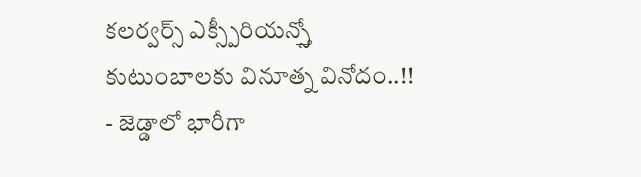కలర్వర్స్ ఎక్స్పీరియన్స్తో కుటుంబాలకు వినూత్న వినోదం..!!
- జెడ్డాలో భారీగా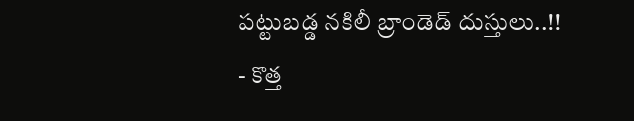పట్టుబడ్డ నకిలీ బ్రాండెడ్ దుస్తులు..!!
- కొత్త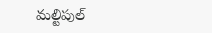మల్టిపుల్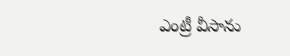ఎంట్రీ వీసాను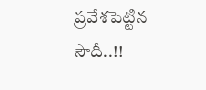ప్రవేశపెట్టిన సౌదీ..!!